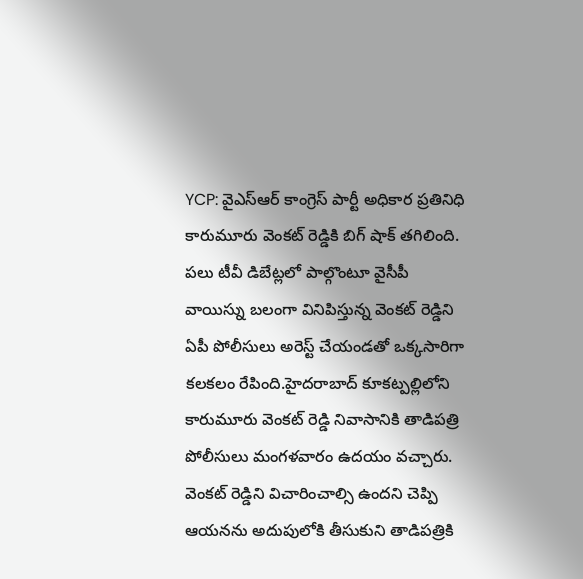YCP: వైఎస్ఆర్ కాంగ్రెస్ పార్టీ అధికార ప్రతినిధి కారుమూరు వెంకట్ రెడ్డికి బిగ్ షాక్ తగిలింది. పలు టీవీ డిబేట్లలో పాల్గొంటూ వైసీపీ వాయిస్ను బలంగా వినిపిస్తున్న వెంకట్ రెడ్డిని ఏపీ పోలీసులు అరెస్ట్ చేయండతో ఒక్కసారిగా కలకలం రేపింది.హైదరాబాద్ కూకట్పల్లిలోని కారుమూరు వెంకట్ రెడ్డి నివాసానికి తాడిపత్రి పోలీసులు మంగళవారం ఉదయం వచ్చారు. వెంకట్ రెడ్డిని విచారించాల్సి ఉందని చెప్పి ఆయనను అదుపులోకి తీసుకుని తాడిపత్రికి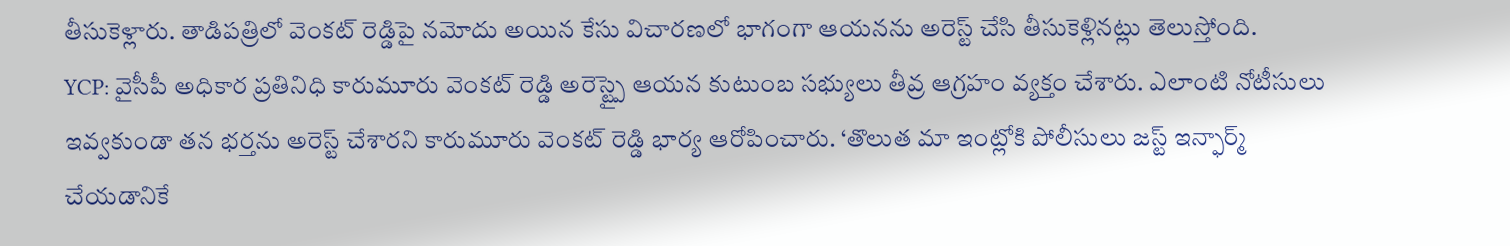తీసుకెళ్లారు. తాడిపత్రిలో వెంకట్ రెడ్డిపై నమోదు అయిన కేసు విచారణలో భాగంగా ఆయనను అరెస్ట్ చేసి తీసుకెళ్లినట్లు తెలుస్తోంది.
YCP: వైసీపీ అధికార ప్రతినిధి కారుమూరు వెంకట్ రెడ్డి అరెస్ట్పై ఆయన కుటుంబ సభ్యులు తీవ్ర ఆగ్రహం వ్యక్తం చేశారు. ఎలాంటి నోటీసులు ఇవ్వకుండా తన భర్తను అరెస్ట్ చేశారని కారుమూరు వెంకట్ రెడ్డి భార్య ఆరోపించారు. ‘తొలుత మా ఇంట్లోకి పోలీసులు జస్ట్ ఇన్ఫార్మ్ చేయడానికే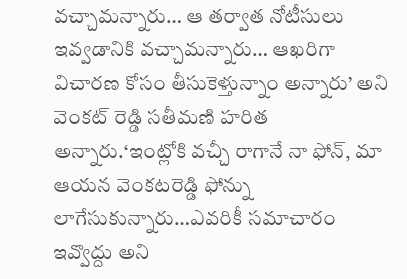వచ్చామన్నారు… ఆ తర్వాత నోటీసులు ఇవ్వడానికి వచ్చామన్నారు… ఆఖరిగా విచారణ కోసం తీసుకెళ్తున్నాం అన్నారు’ అని వెంకట్ రెడ్డి సతీమణి హరిత అన్నారు.‘ఇంట్లోకి వచ్చీ రాగానే నా ఫోన్, మా ఆయన వెంకటరెడ్డి ఫోన్ను లాగేసుకున్నారు…ఎవరికీ సమాచారం ఇవ్వొద్దు అని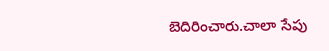బెదిరించారు.చాలా సేపు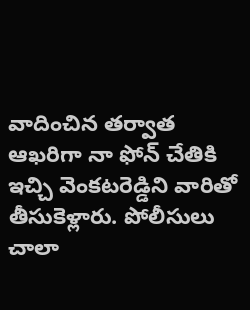వాదించిన తర్వాత ఆఖరిగా నా ఫోన్ చేతికి ఇచ్చి వెంకటరెడ్డిని వారితో తీసుకెళ్లారు. పోలీసులు చాలా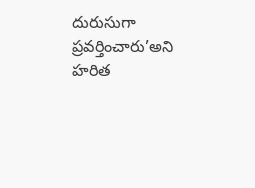దురుసుగా ప్రవర్తించారు’అని హరిత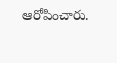ఆరోపించారు.